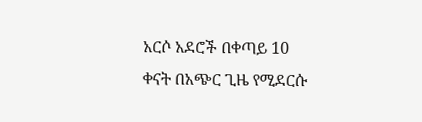አርሶ አደሮች በቀጣይ 10 ቀናት በአጭር ጊዜ የሚደርሱ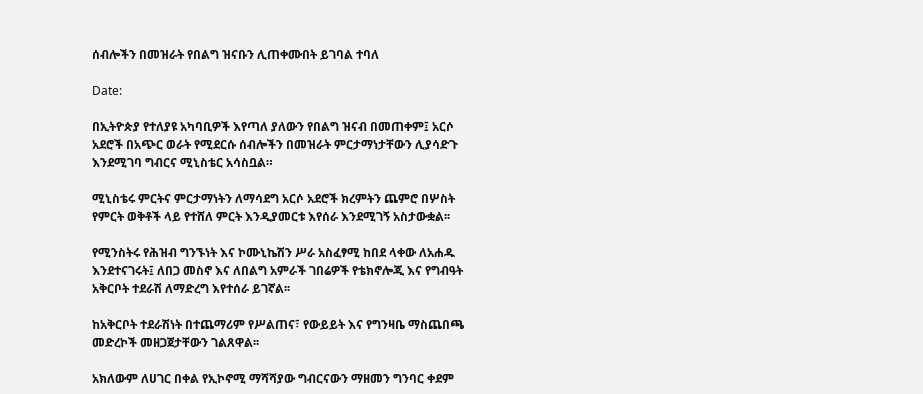ሰብሎችን በመዝራት የበልግ ዝናቡን ሊጠቀሙበት ይገባል ተባለ

Date:

በኢትዮጵያ የተለያዩ አካባቢዎች እየጣለ ያለውን የበልግ ዝናብ በመጠቀም፤ አርሶ አደሮች በአጭር ወራት የሚደርሱ ሰብሎችን በመዝራት ምርታማነታቸውን ሊያሳድጉ እንደሚገባ ግብርና ሚኒስቴር አሳስቧል።

ሚኒስቴሩ ምርትና ምርታማነትን ለማሳደግ አርሶ አደሮች ክረምትን ጨምሮ በሦስት የምርት ወቅቶች ላይ የተሸለ ምርት እንዲያመርቱ እየሰራ እንደሚገኝ አስታውቋል፡፡

የሚንስትሩ የሕዝብ ግንኙነት እና ኮሙኒኬሽን ሥራ አስፈፃሚ ከበደ ላቀው ለአሐዱ እንደተናገሩት፤ ለበጋ መስኖ እና ለበልግ አምራች ገበሬዎች የቴክኖሎጂ እና የግብዓት አቅርቦት ተደራሽ ለማድረግ እየተሰራ ይገኛል፡፡

ከአቅርቦት ተደራሽነት በተጨማሪም የሥልጠና፣ የውይይት እና የግንዛቤ ማስጨበጫ መድረኮች መዘጋጀታቸውን ገልጸዋል፡፡

አክለውም ለሀገር በቀል የኢኮኖሚ ማሻሻያው ግብርናውን ማዘመን ግንባር ቀደም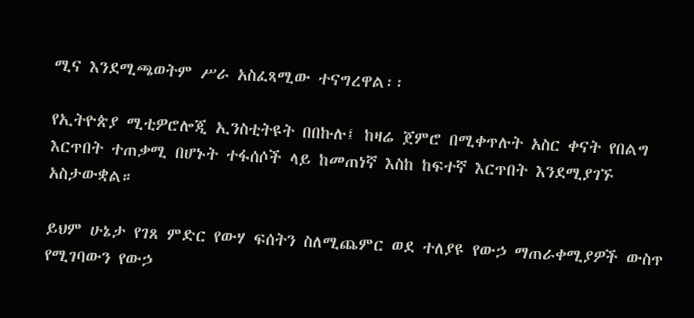ሚና እንደሚጫወትም ሥራ አስፈጻሚው ተናግረዋል፡፡

የኢትዮጵያ ሚቲዎሮሎጂ ኢንስቲትዩት በበኩሉ፤ ከዛሬ ጀምሮ በሚቀጥሉት አስር ቀናት የበልግ እርጥበት ተጠቃሚ በሆኑት ተፋሰሶች ላይ ከመጠነኛ እስከ ከፍተኛ እርጥበት እንደሚያገኙ አስታውቋል።

ይህም ሁኔታ የገጸ ምድር የውሃ ፍሰትን ስለሚጨምር ወደ ተለያዩ የውኃ ማጠራቀሚያዎች ውስጥ የሚገባውን የውኃ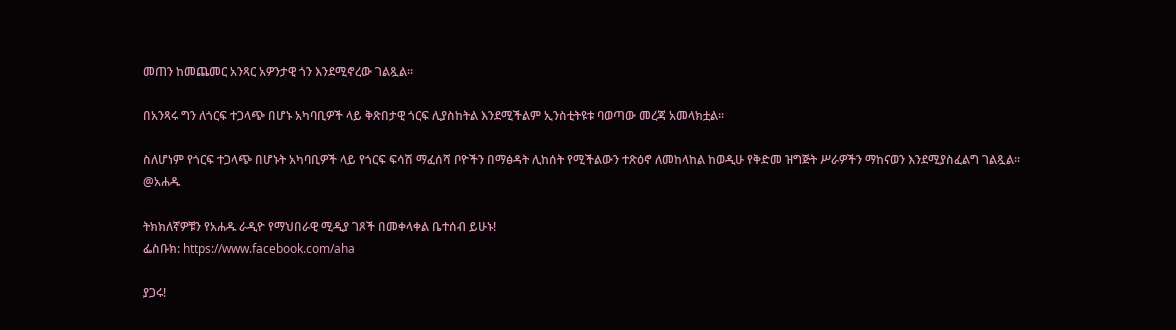መጠን ከመጨመር አንጻር አዎንታዊ ጎን እንደሚኖረው ገልጿል።

በአንጻሩ ግን ለጎርፍ ተጋላጭ በሆኑ አካባቢዎች ላይ ቅጽበታዊ ጎርፍ ሊያስከትል እንደሚችልም ኢንስቲትዩቱ ባወጣው መረጃ አመላክቷል።

ስለሆነም የጎርፍ ተጋላጭ በሆኑት አካባቢዎች ላይ የጎርፍ ፍሳሽ ማፈሰሻ ቦዮችን በማፅዳት ሊከሰት የሚችልውን ተጽዕኖ ለመከላከል ከወዲሁ የቅድመ ዝግጅት ሥራዎችን ማከናወን እንደሚያስፈልግ ገልጿል፡፡
@አሐዱ

ትክክለኛዎቹን የአሐዱ ራዲዮ የማህበራዊ ሚዲያ ገጾች በመቀላቀል ቤተሰብ ይሁኑ!
ፌስቡክ: https://www.facebook.com/aha

ያጋሩ!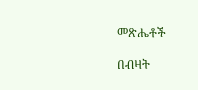መጽሔቶች

በብዛት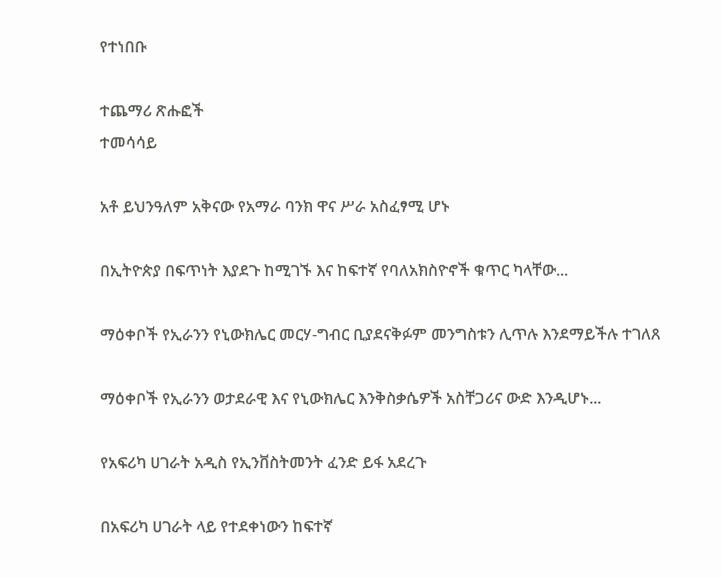የተነበቡ

ተጨማሪ ጽሑፎች
ተመሳሳይ

አቶ ይህንዓለም አቅናው የአማራ ባንክ ዋና ሥራ አስፈፃሚ ሆኑ

በኢትዮጵያ በፍጥነት እያደጉ ከሚገኙ እና ከፍተኛ የባለአክስዮኖች ቁጥር ካላቸው...

ማዕቀቦች የኢራንን የኒውክሌር መርሃ-ግብር ቢያደናቅፉም መንግስቱን ሊጥሉ እንደማይችሉ ተገለጸ

ማዕቀቦች የኢራንን ወታደራዊ እና የኒውክሌር እንቅስቃሴዎች አስቸጋሪና ውድ እንዲሆኑ...

የአፍሪካ ሀገራት አዲስ የኢንቨስትመንት ፈንድ ይፋ አደረጉ

በአፍሪካ ሀገራት ላይ የተደቀነውን ከፍተኛ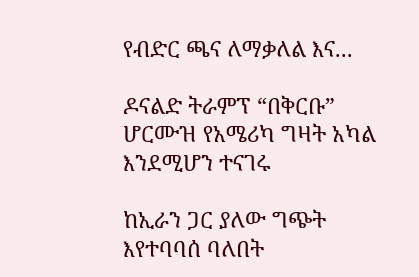የብድር ጫና ለማቃለል እና...

ዶናልድ ትራምፕ “በቅርቡ” ሆርሙዝ የአሜሪካ ግዛት አካል እንደሚሆን ተናገሩ

ከኢራን ጋር ያለው ግጭት እየተባባሰ ባለበት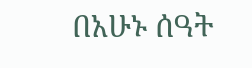በአሁኑ ሰዓት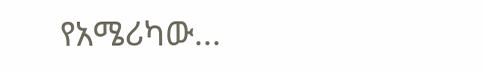የአሜሪካው...